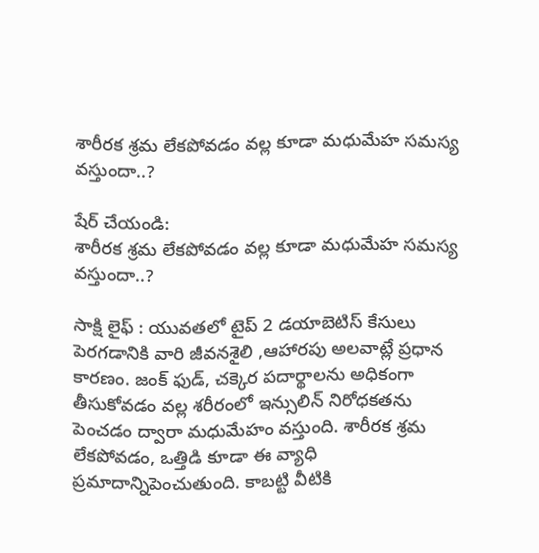శారీరక శ్రమ లేకపోవడం వల్ల కూడా మధుమేహ సమస్య వస్తుందా..?

షేర్ చేయండి:
శారీరక శ్రమ లేకపోవడం వల్ల కూడా మధుమేహ సమస్య వస్తుందా..?

సాక్షి లైఫ్ : యువతలో టైప్ 2 డయాబెటిస్ కేసులు పెరగడానికి వారి జీవనశైలి ,ఆహారపు అలవాట్లే ప్రధాన కారణం. జంక్ ఫుడ్, చక్కెర పదార్థాలను అధికంగా తీసుకోవడం వల్ల శరీరంలో ఇన్సులిన్ నిరోధకతను పెంచడం ద్వారా మధుమేహం వస్తుంది. శారీరక శ్రమ లేకపోవడం, ఒత్తిడి కూడా ఈ వ్యాధి ప్రమాదాన్నిపెంచుతుంది. కాబట్టి వీటికి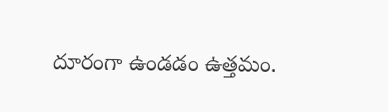దూరంగా ఉండడం ఉత్తమం.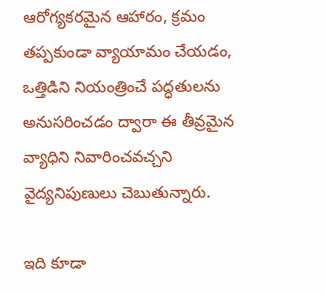ఆరోగ్యకరమైన ఆహారం, క్రమం తప్పకుండా వ్యాయామం చేయడం, ఒత్తిడిని నియంత్రించే పద్ధతులను అనుసరించడం ద్వారా ఈ తీవ్రమైన వ్యాధిని నివారించవచ్చని వైద్యనిపుణులు చెబుతున్నారు.

ఇది కూడా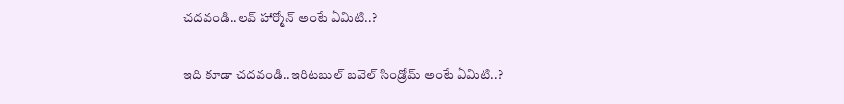చదవండి..లవ్ హార్మోన్ అంటే ఏమిటి..?

ఇది కూడా చదవండి..ఇరిటబుల్ బవెల్ సిండ్రోమ్ అంటే ఏమిటి..?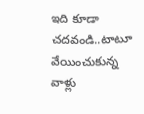ఇది కూడా చదవండి..టాటూ వేయించుకున్న వాళ్లు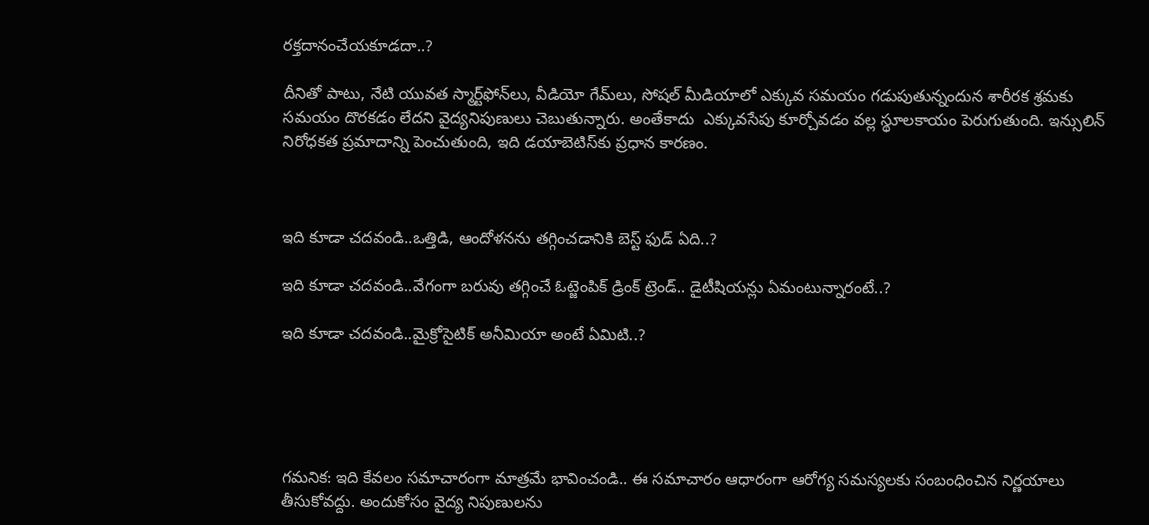రక్తదానంచేయకూడదా..?

దీనితో పాటు, నేటి యువత స్మార్ట్‌ఫోన్‌లు, వీడియో గేమ్‌లు, సోషల్ మీడియాలో ఎక్కువ సమయం గడుపుతున్నందున శారీరక శ్రమకు సమయం దొరకడం లేదని వైద్యనిపుణులు చెబుతున్నారు. అంతేకాదు  ఎక్కువసేపు కూర్చోవడం వల్ల స్థూలకాయం పెరుగుతుంది. ఇన్సులిన్ నిరోధకత ప్రమాదాన్ని పెంచుతుంది, ఇది డయాబెటిస్‌కు ప్రధాన కారణం.



ఇది కూడా చదవండి..ఒత్తిడి, ఆందోళనను తగ్గించడానికి బెస్ట్ ఫుడ్ ఏది..?

ఇది కూడా చదవండి..వేగంగా బరువు తగ్గించే ఓట్జెంపిక్ డ్రింక్ ట్రెండ్.. డైటీషియన్లు ఏమంటున్నారంటే..?

ఇది కూడా చదవండి..మైక్రోసైటిక్ అనీమియా అంటే ఏమిటి..?





గమనిక: ఇది కేవలం సమాచారంగా మాత్రమే భావించండి.. ఈ సమాచారం ఆధారంగా ఆరోగ్య సమస్యలకు సంబంధించిన నిర్ణయాలు తీసుకోవద్దు. అందుకోసం వైద్య నిపుణులను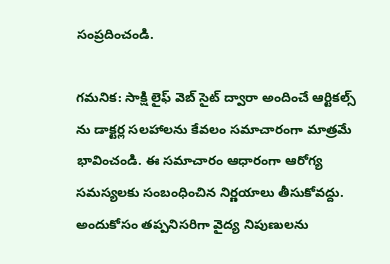సంప్రదించండి.

గమనిక: సాక్షి లైఫ్ వెబ్ సైట్ ద్వారా అందించే ఆర్టికల్స్ ను డాక్టర్ల సలహాలను కేవలం సమాచారంగా మాత్రమే భావించండి. ఈ సమాచారం ఆధారంగా ఆరోగ్య సమస్యలకు సంబంధించిన నిర్ణయాలు తీసుకోవద్దు. అందుకోసం తప్పనిసరిగా వైద్య నిపుణులను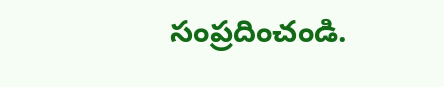సంప్రదించండి.